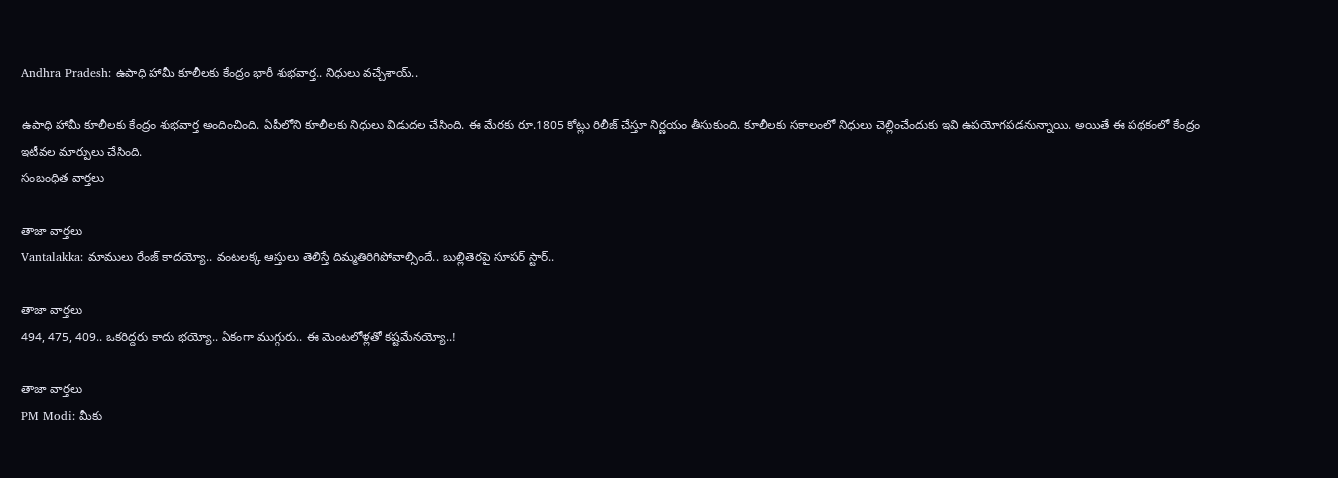Andhra Pradesh: ఉపాధి హామీ కూలీలకు కేంద్రం భారీ శుభవార్త.. నిధులు వచ్చేశాయ్..

ఉపాధి హామీ కూలీలకు కేంద్రం శుభవార్త అందించింది. ఏపీలోని కూలీలకు నిధులు విడుదల చేసింది. ఈ మేరకు రూ.1805 కోట్లు రిలీజ్ చేస్తూ నిర్ణయం తీసుకుంది. కూలీలకు సకాలంలో నిధులు చెల్లించేందుకు ఇవి ఉపయోగపడనున్నాయి. అయితే ఈ పథకంలో కేంద్రం ఇటీవల మార్పులు చేసింది.
సంబంధిత వార్తలు

తాజా వార్తలు
Vantalakka: మాములు రేంజ్ కాదయ్యో.. వంటలక్క ఆస్తులు తెలిస్తే దిమ్మతిరిగిపోవాల్సిందే.. బుల్లితెరపై సూపర్ స్టార్..

తాజా వార్తలు
494, 475, 409.. ఒకరిద్దరు కాదు భయ్యో.. ఏకంగా ముగ్గురు.. ఈ మెంటలోళ్లతో కష్టమేనయ్యో..!

తాజా వార్తలు
PM Modi: మీకు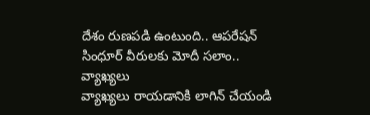దేశం రుణపడి ఉంటుంది.. ఆపరేషన్ సింధూర్ వీరులకు మోదీ సలాం..
వ్యాఖ్యలు
వ్యాఖ్యలు రాయడానికి లాగిన్ చేయండి